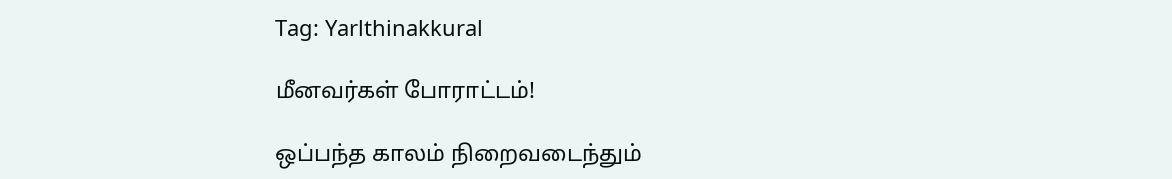Tag: Yarlthinakkural

மீனவர்கள் போராட்டம்!

ஒப்பந்த காலம் நிறைவடைந்தும்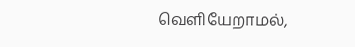வெளியேறாமல்,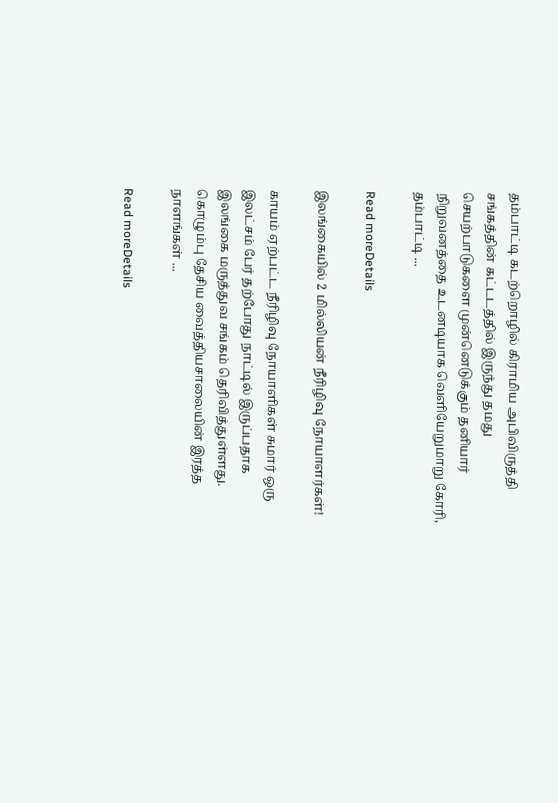தம்பாட்டி கடற்றொழில் கிராமிய அபிவிருத்தி சங்கத்தின் கட்டடத்தில் இருந்து தமது செயற்பாடுகளை முன்னெடுக்கும் தனியார் நிறுவனத்தை உடனடியாக வெளியேறுமாறு கோரி, தம்பாட்டி ...

Read moreDetails

இலங்கையில் 2 மில்லியன் நீரிழிவு நோயாளர்கள்!

காயம் ஏற்பட்ட நீரிழிவு நோயாளிகள் சுமார் ஒரு இலட்சம் பேர் தற்போது நாட்டில் இருப்பதாக இலங்கை மருத்துவ சங்கம் தெரிவித்துள்ளது. கொழும்பு தேசிய வைத்தியசாலையின் இரத்த நாளங்கள் ...

Read moreDetails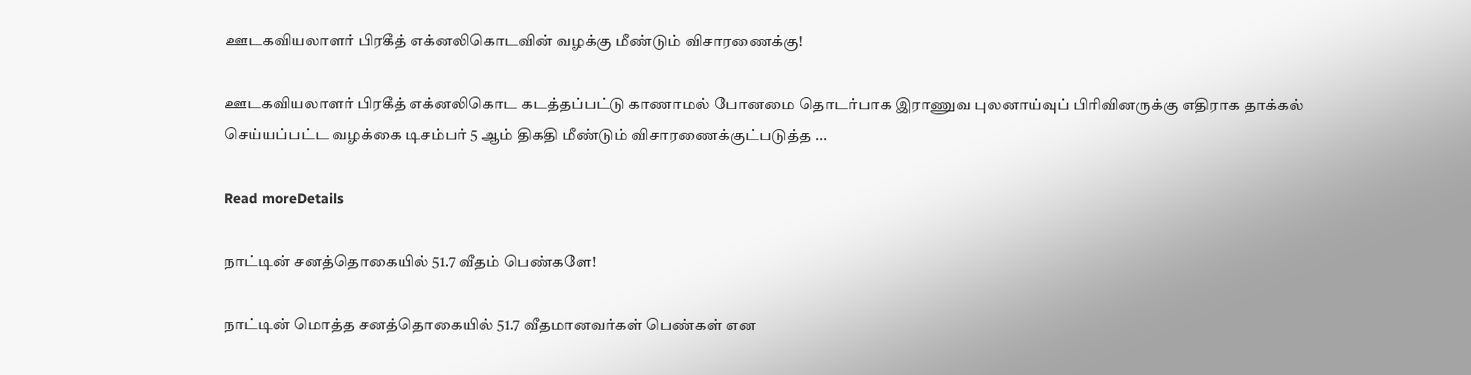ஊடகவியலாளர் பிரகீத் எக்னலிகொடவின் வழக்கு மீண்டும் விசாரணைக்கு!

ஊடகவியலாளர் பிரகீத் எக்னலிகொட கடத்தப்பட்டு காணாமல் போனமை தொடர்பாக இராணுவ புலனாய்வுப் பிரிவினருக்கு எதிராக தாக்கல் செய்யப்பட்ட வழக்கை டிசம்பர் 5 ஆம் திகதி மீண்டும் விசாரணைக்குட்படுத்த ...

Read moreDetails

நாட்டின் சனத்தொகையில் 51.7 வீதம் பெண்களே!

நாட்டின் மொத்த சனத்தொகையில் 51.7 வீதமானவர்கள் பெண்கள் என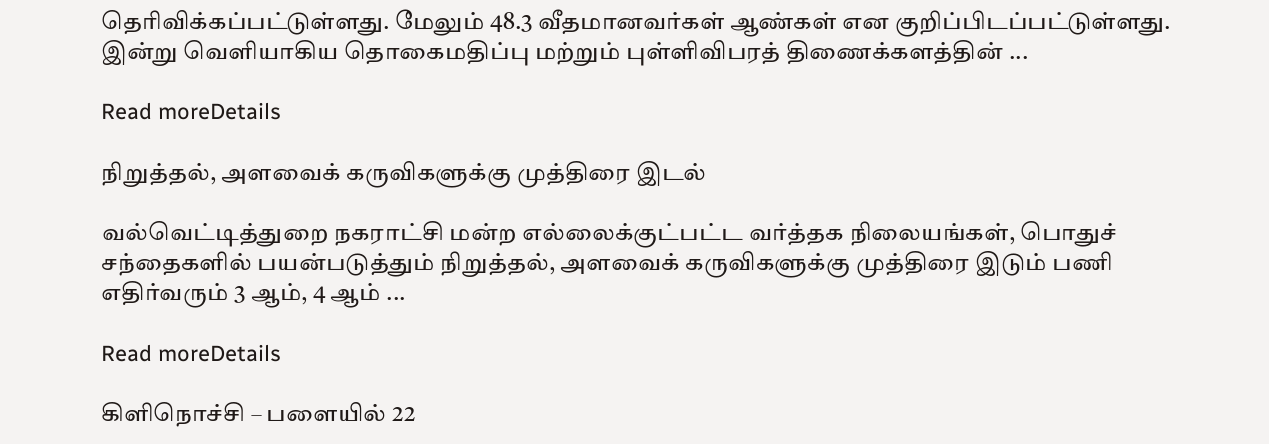தெரிவிக்கப்பட்டுள்ளது. மேலும் 48.3 வீதமானவர்கள் ஆண்கள் என குறிப்பிடப்பட்டுள்ளது. இன்று வெளியாகிய தொகைமதிப்பு மற்றும் புள்ளிவிபரத் திணைக்களத்தின் ...

Read moreDetails

நிறுத்தல், அளவைக் கருவிகளுக்கு முத்திரை இடல்

வல்வெட்டித்துறை நகராட்சி மன்ற எல்லைக்குட்பட்ட வர்த்தக நிலையங்கள், பொதுச் சந்தைகளில் பயன்படுத்தும் நிறுத்தல், அளவைக் கருவிகளுக்கு முத்திரை இடும் பணி எதிர்வரும் 3 ஆம், 4 ஆம் ...

Read moreDetails

கிளிநொச்சி – பளையில் 22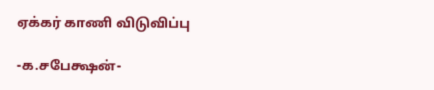ஏக்கர் காணி விடுவிப்பு

-க.சபேக்ஷன்-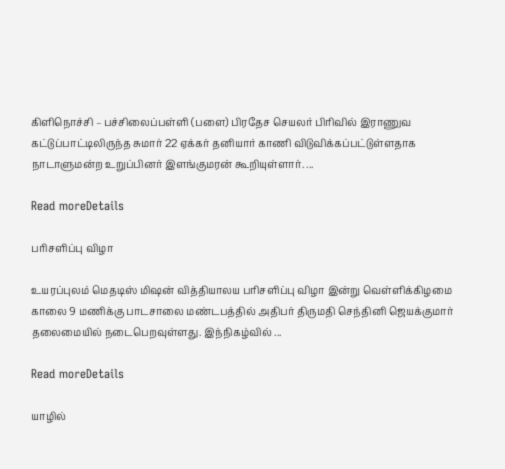கிளிநொச்சி – பச்சிலைப்பள்ளி (பளை) பிரதேச செயலர் பிரிவில் இராணுவ கட்டுப்பாட்டிலிருந்த சுமார் 22 ஏக்கர் தனியார் காணி விடுவிக்கப்பட்டுள்ளதாக நாடாளுமன்ற உறுப்பினர் இளங்குமரன் கூறியுள்ளார். ...

Read moreDetails

பரிசளிப்பு விழா

உயரப்புலம் மெதடிஸ் மிஷன் வித்தியாலய பரிசளிப்பு விழா இன்று வெள்ளிக்கிழமை காலை 9 மணிக்கு பாடசாலை மண்டபத்தில் அதிபர் திருமதி செந்தினி ஜெயக்குமார் தலைமையில் நடைபெறவுள்ளது. இந்நிகழ்வில் ...

Read moreDetails

யாழில்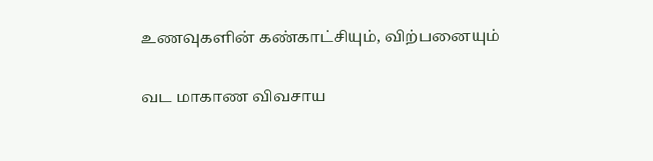உணவுகளின் கண்காட்சியும், விற்பனையும்

வட மாகாண விவசாய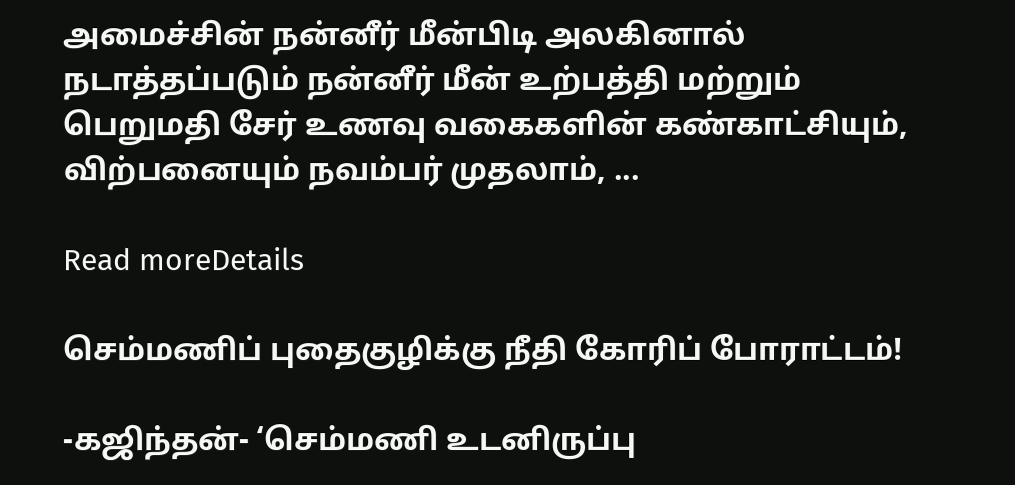அமைச்சின் நன்னீர் மீன்பிடி அலகினால் நடாத்தப்படும் நன்னீர் மீன் உற்பத்தி மற்றும் பெறுமதி சேர் உணவு வகைகளின் கண்காட்சியும், விற்பனையும் நவம்பர் முதலாம், ...

Read moreDetails

செம்மணிப் புதைகுழிக்கு நீதி கோரிப் போராட்டம்!

-கஜிந்தன்- ‘செம்மணி உடனிருப்பு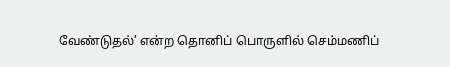வேண்டுதல்’ என்ற தொனிப் பொருளில் செம்மணிப்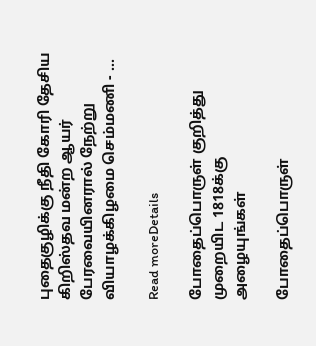புதைகுழிக்கு நீதி கோரி தேசிய கிறிஸ்தவ மன்ற ஆயர் பேரவையினரால் நேற்று வியாழக்கிழமை செம்மணி - ...

Read moreDetails

போதைப்பொருள் குறித்து முறையிட 1818க்கு அழையுங்கள்

போதைப்பொருள்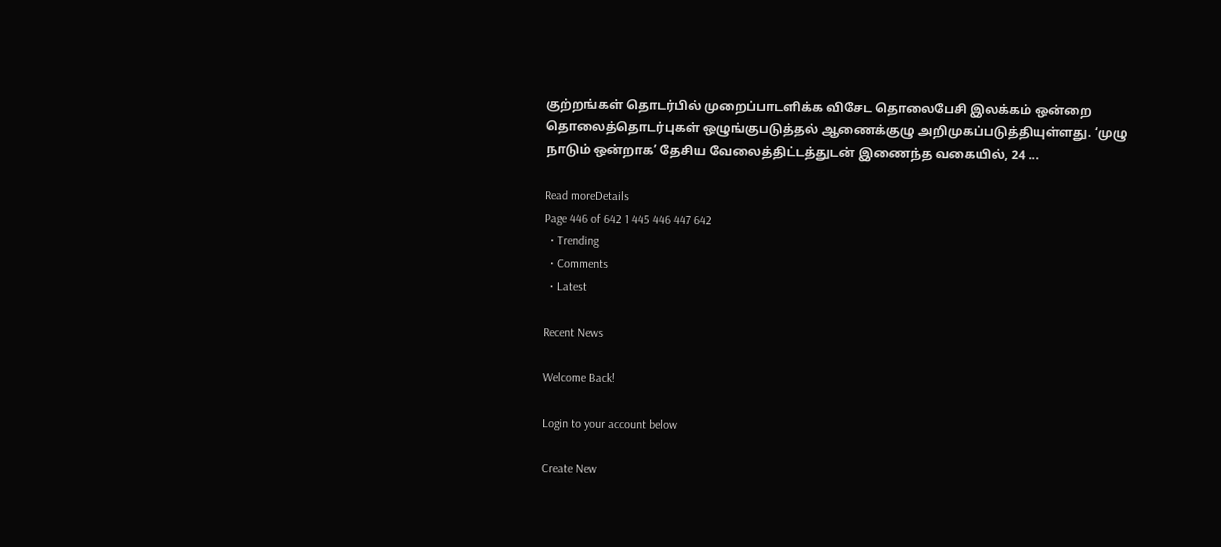குற்றங்கள் தொடர்பில் முறைப்பாடளிக்க விசேட தொலைபேசி இலக்கம் ஒன்றை தொலைத்தொடர்புகள் ஒழுங்குபடுத்தல் ஆணைக்குழு அறிமுகப்படுத்தியுள்ளது. ‘முழு நாடும் ஒன்றாக’ தேசிய வேலைத்திட்டத்துடன் இணைந்த வகையில், 24 ...

Read moreDetails
Page 446 of 642 1 445 446 447 642
  • Trending
  • Comments
  • Latest

Recent News

Welcome Back!

Login to your account below

Create New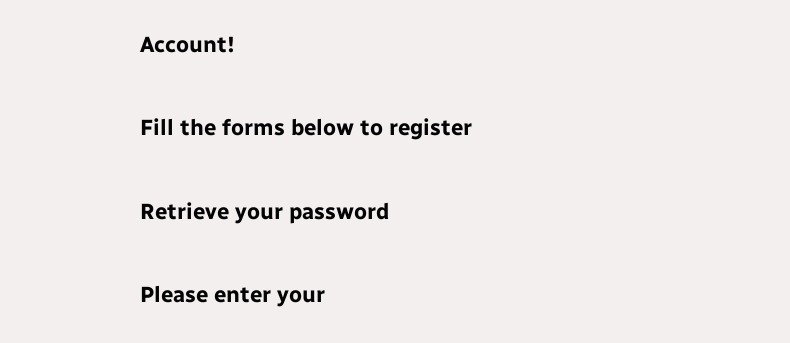Account!

Fill the forms below to register

Retrieve your password

Please enter your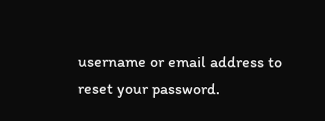username or email address to reset your password.